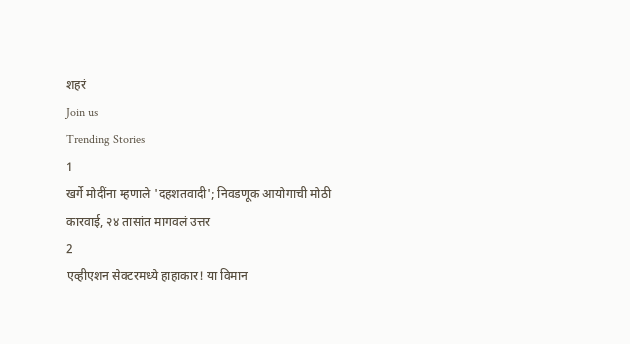शहरं
Join us
Trending Stories
1
खर्गे मोदींना म्हणाले 'दहशतवादी'; निवडणूक आयोगाची मोठी कारवाई, २४ तासांत मागवलं उत्तर
2
एव्हीएशन सेक्टरमध्ये हाहाकार! या विमान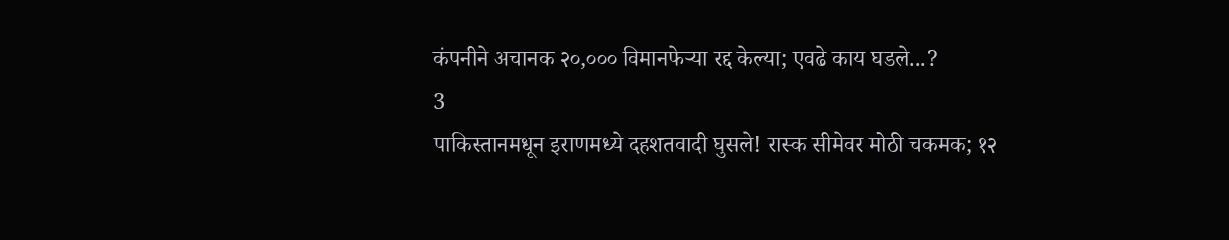कंपनीने अचानक २०,००० विमानफेऱ्या रद्द केल्या; एवढे काय घडले...?
3
पाकिस्तानमधून इराणमध्ये दहशतवादी घुसले! रास्क सीमेवर मोठी चकमक; १२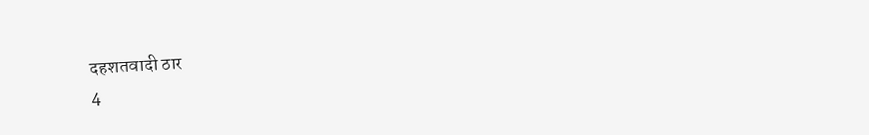दहशतवादी ठार
4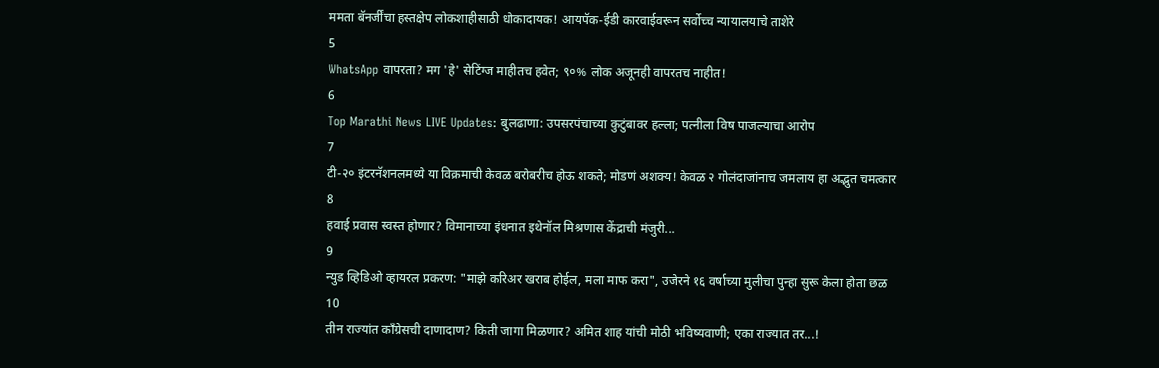ममता बॅनर्जींचा हस्तक्षेप लोकशाहीसाठी धोकादायक! आयपॅक-ईडी कारवाईवरून सर्वोच्च न्यायालयाचे ताशेरे
5
WhatsApp वापरता? मग 'हे' सेटिंग्ज माहीतच हवेत; ९०% लोक अजूनही वापरतच नाहीत!
6
Top Marathi News LIVE Updates: बुलढाणा: उपसरपंचाच्या कुटुंबावर हल्ला; पत्नीला विष पाजल्याचा आरोप
7
टी-२० इंटरनॅशनलमध्ये या विक्रमाची केवळ बरोबरीच होऊ शकते; मोडणं अशक्य! केवळ २ गोलंदाजांनाच जमलाय हा अद्भुत चमत्कार
8
हवाई प्रवास स्वस्त होणार? विमानाच्या इंधनात इथेनॉल मिश्रणास केंद्राची मंजुरी...
9
न्युड व्हिडिओ व्हायरल प्रकरण: "माझे करिअर खराब होईल, मला माफ करा", उजेरने १६ वर्षाच्या मुलीचा पुन्हा सुरू केला होता छळ
10
तीन राज्यांत काँग्रेसची दाणादाण? किती जागा मिळणार? अमित शाह यांची मोठी भविष्यवाणी; एका राज्यात तर...!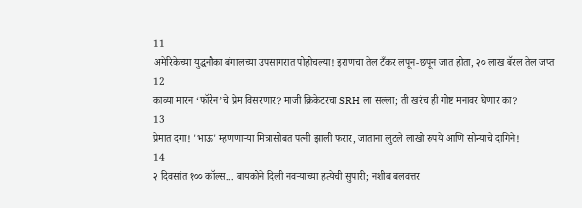11
अमेरिकेच्या युद्धनौका बंगालच्या उपसागरात पोहोचल्या! इराणचा तेल टँकर लपून-छपून जात होता, २० लाख बॅरल तेल जप्त
12
काव्या मारन ‘फॉरेन’चे प्रेम विसरणार? माजी क्रिकेटरचा SRH ला सल्ला; ती खरंच ही गोष्ट मनावर घेणार का?
13
प्रेमात दगा! 'भाऊ' म्हणणाऱ्या मित्रासोबत पत्नी झाली फरार, जाताना लुटले लाखो रुपये आणि सोन्याचे दागिने!
14
२ दिवसांत १०० कॉल्स... बायकोने दिली नवऱ्याच्या हत्येची सुपारी; नशीब बलवत्तर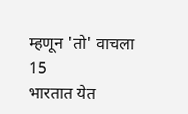म्हणून 'तो' वाचला
15
भारतात येत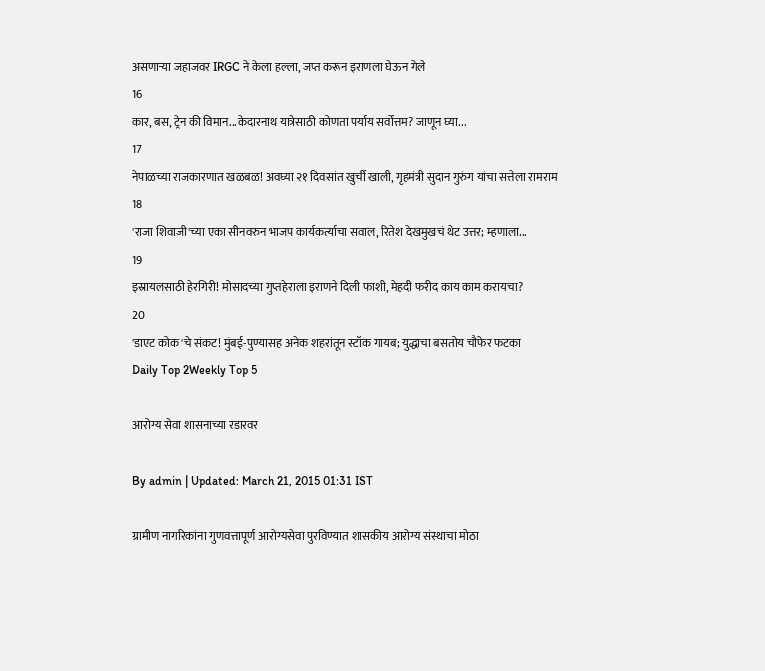असणाऱ्या जहाजवर IRGC ने केला हल्ला, जप्त करून इराणला घेऊन गेले
16
कार, बस, ट्रेन की विमान...केदारनाथ यात्रेसाठी कोणता पर्याय सर्वोत्तम? जाणून घ्या...
17
नेपाळच्या राजकारणात खळबळ! अवघ्या २१ दिवसांत खुर्ची खाली, गृहमंत्री सुदान गुरुंग यांचा सत्तेला रामराम
18
'राजा शिवाजी'च्या एका सीनवरुन भाजप कार्यकर्त्याचा सवाल, रितेश देखमुखचं थेट उत्तर; म्हणाला...
19
इस्रायलसाठी हेरगिरी! मोसादच्या गुप्तहेराला इराणने दिली फाशी, मेहदी फरीद काय काम करायचा?
20
'डाएट कोक'चे संकट! मुंबई-पुण्यासह अनेक शहरांतून स्टॉक गायब; युद्धाचा बसतोय चौफेर फटका
Daily Top 2Weekly Top 5

आरोग्य सेवा शासनाच्या रडारवर

By admin | Updated: March 21, 2015 01:31 IST

ग्रामीण नागरिकांना गुणवत्तापूर्ण आरोग्यसेवा पुरविण्यात शासकीय आरोग्य संस्थाचा मोठा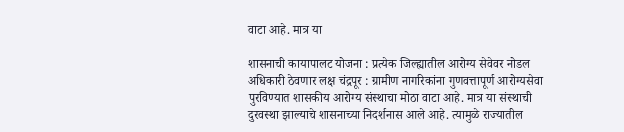वाटा आहे. मात्र या

शासनाची कायापालट योजना : प्रत्येक जिल्ह्यातील आरोग्य सेवेवर नोडल अधिकारी ठेवणार लक्ष चंद्रपूर : ग्रामीण नागरिकांना गुणवत्तापूर्ण आरोग्यसेवा पुरविण्यात शासकीय आरोग्य संस्थाचा मोठा वाटा आहे. मात्र या संस्थाची दुरवस्था झाल्याचे शासनाच्या निदर्शनास आले आहे. त्यामुळे राज्यातील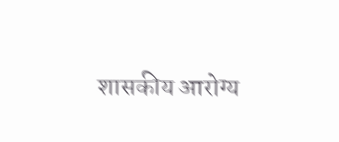शासकीय आरोग्य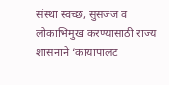संस्था स्वच्छ, सुसज्ज व लोकाभिमुख करण्यासाठी राज्य शासनाने ‘कायापालट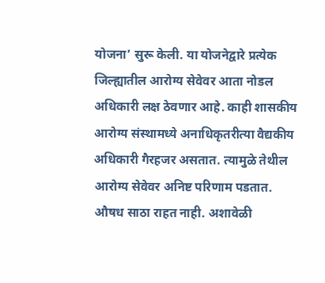योजना’ सुरू केली. या योजनेद्वारे प्रत्येक जिल्ह्यातील आरोग्य सेवेवर आता नोडल अधिकारी लक्ष ठेवणार आहे. काही शासकीय आरोग्य संस्थामध्ये अनाधिकृतरीत्या वैद्यकीय अधिकारी गैरहजर असतात. त्यामुळे तेथील आरोग्य सेवेवर अनिष्ट परिणाम पडतात. औषध साठा राहत नाही. अशावेळी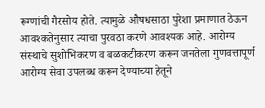रूग्णांची गैरसोय होते. त्यामुळे औषधसाठा पुरेशा प्रमाणात ठेऊन आवश्कतेनुसार त्याचा पुरवठा करणे आवश्यक आहे. आरोग्य संस्थाचे सुशोभिकरण व बळकटीकरण करून जनतेला गुणवत्तापूर्ण आरोग्य सेवा उपलब्ध करून देण्याच्या हेतूने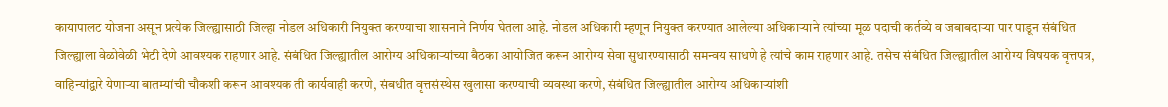कायापालट योजना असून प्रत्येक जिल्ह्यासाठी जिल्हा नोडल अधिकारी नियुक्त करण्याचा शासनाने निर्णय घेतला आहे. नोडल अधिकारी म्हणून नियुक्त करण्यात आलेल्या अधिकाऱ्याने त्यांच्या मूळ पदाची कर्तव्ये व जबाबदाऱ्या पार पाडून संबंधित जिल्ह्याला वेळोवेळी भेटी देणे आवश्यक राहणार आहे. संबंधित जिल्ह्यातील आरोग्य अधिकाऱ्यांच्या बैठका आयोजित करून आरोग्य सेवा सुधारण्यासाठी समन्वय साधणे हे त्यांचे काम राहणार आहे. तसेच संबंधित जिल्ह्यातील आरोग्य विषयक वृत्तपत्र, वाहिन्यांद्वारे येणाऱ्या बातम्यांची चौकशी करून आवश्यक ती कार्यवाही करणे, संबधीत वृत्तसंस्थेस खुलासा करण्याची व्यवस्था करणे, संबंधित जिल्ह्यातील आरोग्य अधिकाऱ्यांशी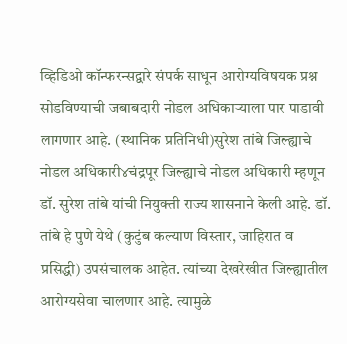व्हिडिओ कॉन्फरन्सद्वारे संपर्क साधून आरोग्यविषयक प्रश्न सोडविण्याची जबाबदारी नोडल अधिकाऱ्याला पार पाडावी लागणार आहे. (स्थानिक प्रतिनिधी)सुरेश तांबे जिल्ह्याचे नोडल अधिकारी४चंद्रपूर जिल्ह्याचे नोडल अधिकारी म्हणून डॉ. सुरेश तांबे यांची नियुक्ती राज्य शासनाने केली आहे. डॉ. तांबे हे पुणे येथे (कुटुंब कल्याण विस्तार, जाहिरात व प्रसिद्धी) उपसंचालक आहेत. त्यांच्या देखरेखीत जिल्ह्यातील आरोग्यसेवा चालणार आहे. त्यामुळे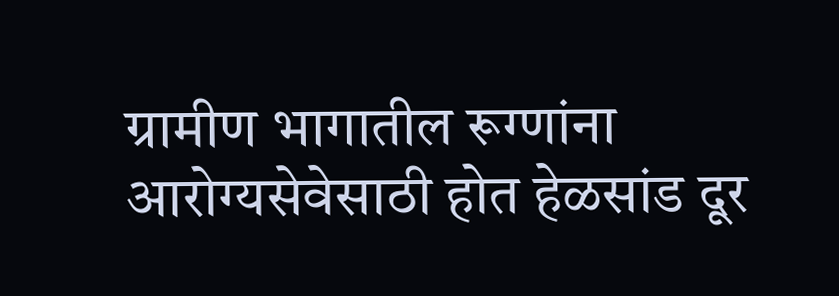ग्रामीण भागातील रूग्णांना आरोग्यसेवेसाठी होत हेळसांड दूर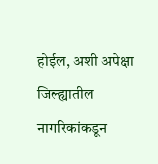होईल, अशी अपेक्षा जिल्ह्यातील नागरिकांकडून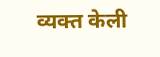व्यक्त केली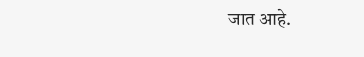जात आहे.